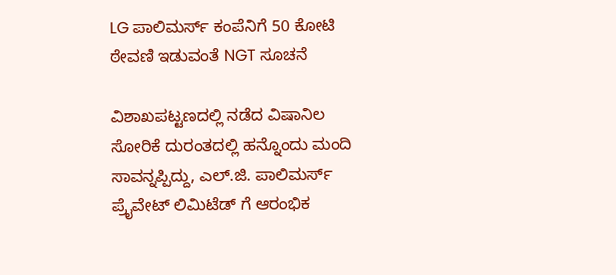LG ಪಾಲಿಮರ್ಸ್ ಕಂಪೆನಿಗೆ 50 ಕೋಟಿ ಠೇವಣಿ ಇಡುವಂತೆ NGT ಸೂಚನೆ

ವಿಶಾಖಪಟ್ಟಣದಲ್ಲಿ ನಡೆದ ವಿಷಾನಿಲ ಸೋರಿಕೆ ದುರಂತದಲ್ಲಿ ಹನ್ನೊಂದು ಮಂದಿ ಸಾವನ್ನಪ್ಪಿದ್ದು, ಎಲ್.ಜಿ. ಪಾಲಿಮರ್ಸ್ ಪ್ರೈವೇಟ್ ಲಿಮಿಟೆಡ್ ಗೆ ಆರಂಭಿಕ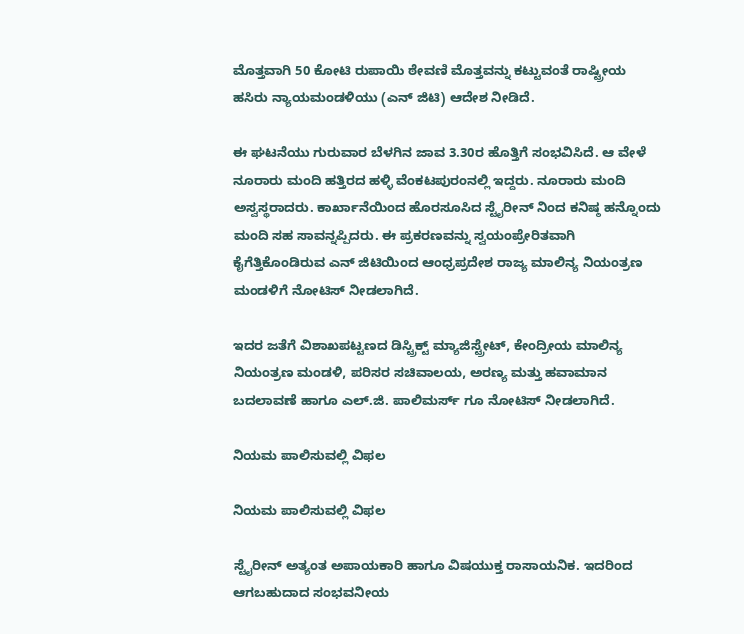ಮೊತ್ತವಾಗಿ 50 ಕೋಟಿ ರುಪಾಯಿ ಠೇವಣಿ ಮೊತ್ತವನ್ನು ಕಟ್ಟುವಂತೆ ರಾಷ್ಟ್ರೀಯ ಹಸಿರು ನ್ಯಾಯಮಂಡಳಿಯು (ಎನ್ ಜಿಟಿ) ಆದೇಶ ನೀಡಿದೆ.

ಈ ಘಟನೆಯು ಗುರುವಾರ ಬೆಳಗಿನ ಜಾವ 3.30ರ ಹೊತ್ತಿಗೆ ಸಂಭವಿಸಿದೆ. ಆ ವೇಳೆ ನೂರಾರು ಮಂದಿ ಹತ್ತಿರದ ಹಳ್ಳಿ ವೆಂಕಟಪುರಂನಲ್ಲಿ ಇದ್ದರು. ನೂರಾರು ಮಂದಿ ಅಸ್ವಸ್ಥರಾದರು. ಕಾರ್ಖಾನೆಯಿಂದ ಹೊರಸೂಸಿದ ಸ್ಟೈರೀನ್ ನಿಂದ ಕನಿಷ್ಠ ಹನ್ನೊಂದು ಮಂದಿ ಸಹ ಸಾವನ್ನಪ್ಪಿದರು. ಈ ಪ್ರಕರಣವನ್ನು ಸ್ವಯಂಪ್ರೇರಿತವಾಗಿ ಕೈಗೆತ್ತಿಕೊಂಡಿರುವ ಎನ್ ಜಿಟಿಯಿಂದ ಆಂಧ್ರಪ್ರದೇಶ ರಾಜ್ಯ ಮಾಲಿನ್ಯ ನಿಯಂತ್ರಣ ಮಂಡಳಿಗೆ ನೋಟಿಸ್ ನೀಡಲಾಗಿದೆ.

ಇದರ ಜತೆಗೆ ವಿಶಾಖಪಟ್ಟಣದ ಡಿಸ್ಟ್ರಿಕ್ಟ್ ಮ್ಯಾಜಿಸ್ಟ್ರೇಟ್, ಕೇಂದ್ರೀಯ ಮಾಲಿನ್ಯ ನಿಯಂತ್ರಣ ಮಂಡಳಿ, ಪರಿಸರ ಸಚಿವಾಲಯ, ಅರಣ್ಯ ಮತ್ತು ಹವಾಮಾನ ಬದಲಾವಣೆ ಹಾಗೂ ಎಲ್.ಜಿ. ಪಾಲಿಮರ್ಸ್ ಗೂ ನೋಟಿಸ್ ನೀಡಲಾಗಿದೆ.

ನಿಯಮ ಪಾಲಿಸುವಲ್ಲಿ ವಿಫಲ

ನಿಯಮ ಪಾಲಿಸುವಲ್ಲಿ ವಿಫಲ

ಸ್ಟೈರೀನ್ ಅತ್ಯಂತ ಅಪಾಯಕಾರಿ ಹಾಗೂ ವಿಷಯುಕ್ತ ರಾಸಾಯನಿಕ. ಇದರಿಂದ ಆಗಬಹುದಾದ ಸಂಭವನೀಯ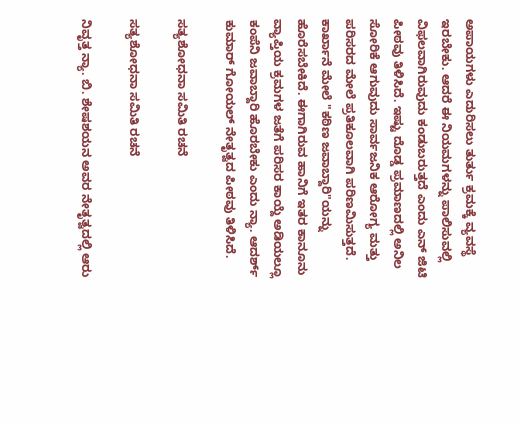ಅಪಾಯಗಳು ಎದುರಿಸಲು ತುರ್ತು ಕ್ರಮಕ್ಕೆ ವ್ಯವಸ್ಥೆ ಇರಬೇಕು. ಆದರೆ ಈ ನಿಯಮಗಳನ್ನು ಪಾಲಿಸುವಲ್ಲಿ ವಿಫಲವಾಗಿರುವುದು ಕಂಡುಬರುತ್ತದೆ ಎಂದು ಎನ್ ಜಿಟಿ ಪೀಠವು ತಿಳಿಸಿದೆ. ಇಷ್ಟು ದೊಡ್ಡ ಪ್ರಮಾಣದಲ್ಲಿ ಅನಿಲ ಸೋರಿಕೆ ಆಗುವುದು ಸಾರ್ವಜನಿಕ ಆರೋಗ್ಯ ಮತ್ತು ಪರಿಸರದ ಮೇಲೆ ಪ್ರತಿಕೂಲವಾಗಿ ಪರಿಣಮಿಸುತ್ತದೆ. ಕಾರ್ಖಾನೆ ಮೇಲೆ "ಕಠಿಣ ಜವಾಬ್ದಾರಿ"ಯನ್ನು ಹೊರೆಸಬೇಕಿದೆ. ಈಗಾಗಿರುವ ಹಾನಿಗೆ ಇತರ ಕಾನೂನು ವ್ಯಾಪ್ತಿಯ ಕ್ರಮಗಳ ಜತೆಗೆ ಪರಿಸರ ಕಾಯ್ದೆ ಅಡಿಯಲ್ಲೂ ಕಂಪೆನಿ ಜವಾಬ್ದಾರಿ ಹೊರಬೇಕು ಎಂದು ನ್ಯಾ. ಆದರ್ಶ್ ಕುಮಾರ್ ಗೋಯಲ್ ನೇತೃತ್ವದ ಪೀಠವು ತಿಳಿಸಿದೆ.

ಸತ್ಯಶೋಧನಾ ಸಮಿತಿ ರ‌ಚನೆ

ಸತ್ಯಶೋಧನಾ ಸಮಿತಿ ರ‌ಚನೆ

ನಿವೃತ್ತ ನ್ಯಾ. ಬಿ. ಶೇಷಶಯನ ಅವರ ನೇತೃತ್ವದಲ್ಲಿ ಆರು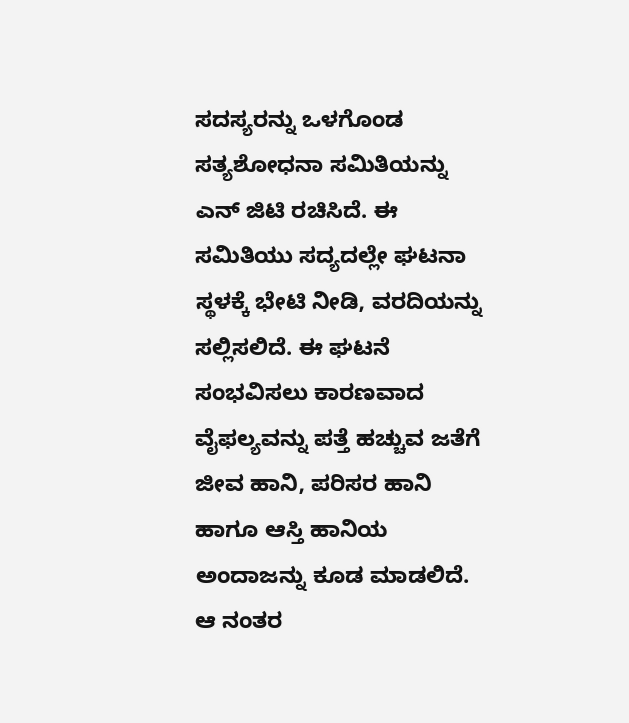ಸದಸ್ಯರನ್ನು ಒಳಗೊಂಡ ಸತ್ಯಶೋಧನಾ ಸಮಿತಿಯನ್ನು ಎನ್ ಜಿಟಿ ರಚಿಸಿದೆ. ಈ ಸಮಿತಿಯು ಸದ್ಯದಲ್ಲೇ ಘಟನಾ ಸ್ಥಳಕ್ಕೆ ಭೇಟಿ ನೀಡಿ, ವರದಿಯನ್ನು ಸಲ್ಲಿಸಲಿದೆ. ಈ ಘಟನೆ ಸಂಭವಿಸಲು ಕಾರಣವಾದ ವೈಫಲ್ಯವನ್ನು ಪತ್ತೆ ಹಚ್ಚುವ ಜತೆಗೆ ಜೀವ ಹಾನಿ, ಪರಿಸರ ಹಾನಿ ಹಾಗೂ ಆಸ್ತಿ ಹಾನಿಯ ಅಂದಾಜನ್ನು ಕೂಡ ಮಾಡಲಿದೆ. ಆ ನಂತರ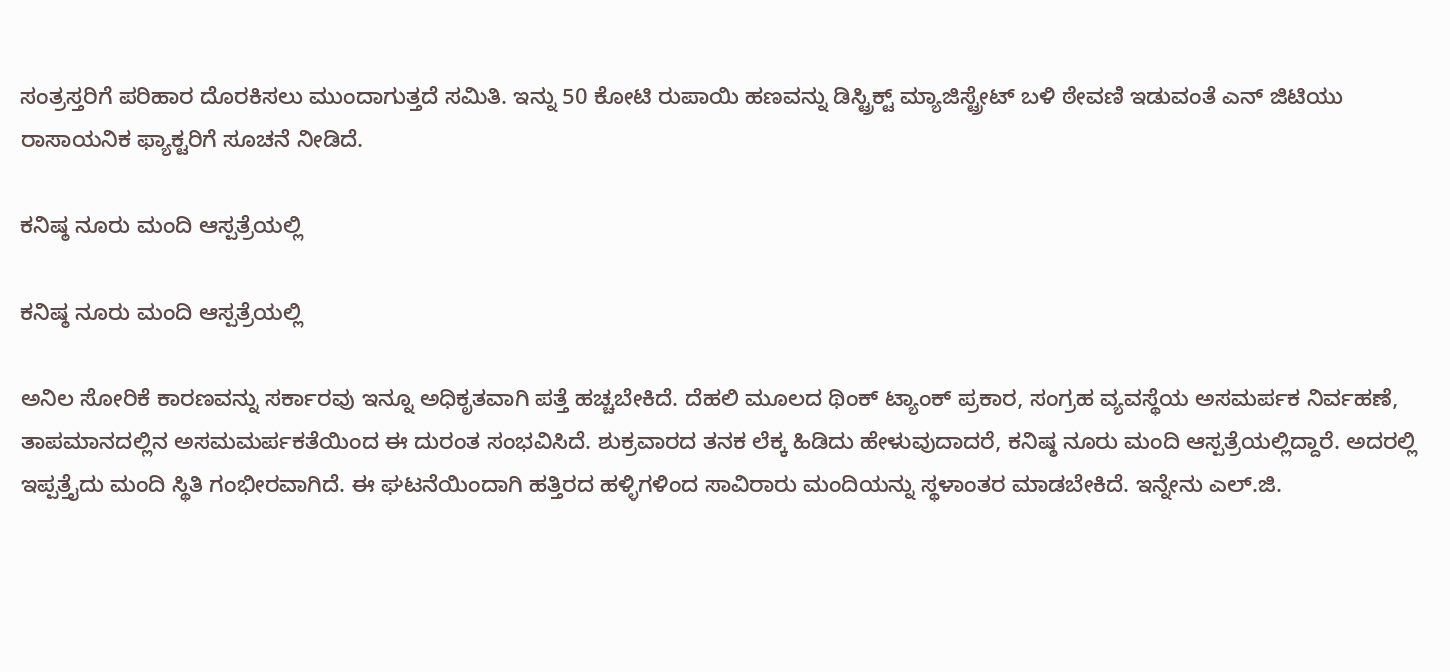ಸಂತ್ರಸ್ತರಿಗೆ ಪರಿಹಾರ ದೊರಕಿಸಲು ಮುಂದಾಗುತ್ತದೆ ಸಮಿತಿ. ಇನ್ನು 50 ಕೋಟಿ ರುಪಾಯಿ ಹಣವನ್ನು ಡಿಸ್ಟ್ರಿಕ್ಟ್ ಮ್ಯಾಜಿಸ್ಟ್ರೇಟ್ ಬಳಿ ಠೇವಣಿ ಇಡುವಂತೆ ಎನ್ ಜಿಟಿಯು ರಾಸಾಯನಿಕ ಫ್ಯಾಕ್ಟರಿಗೆ ಸೂಚನೆ ನೀಡಿದೆ.

ಕನಿಷ್ಠ ನೂರು ಮಂದಿ ಆಸ್ಪತ್ರೆಯಲ್ಲಿ

ಕನಿಷ್ಠ ನೂರು ಮಂದಿ ಆಸ್ಪತ್ರೆಯಲ್ಲಿ

ಅನಿಲ ಸೋರಿಕೆ ಕಾರಣವನ್ನು ಸರ್ಕಾರವು ಇನ್ನೂ ಅಧಿಕೃತವಾಗಿ ಪತ್ತೆ ಹಚ್ಚಬೇಕಿದೆ. ದೆಹಲಿ ಮೂಲದ ಥಿಂಕ್ ಟ್ಯಾಂಕ್ ಪ್ರಕಾರ, ಸಂಗ್ರಹ ವ್ಯವಸ್ಥೆಯ ಅಸಮರ್ಪಕ ನಿರ್ವಹಣೆ, ತಾಪಮಾನದಲ್ಲಿನ ಅಸಮಮರ್ಪಕತೆಯಿಂದ ಈ ದುರಂತ ಸಂಭವಿಸಿದೆ. ಶುಕ್ರವಾರದ ತನಕ ಲೆಕ್ಕ ಹಿಡಿದು ಹೇಳುವುದಾದರೆ, ಕನಿಷ್ಠ ನೂರು ಮಂದಿ ಆಸ್ಪತ್ರೆಯಲ್ಲಿದ್ದಾರೆ. ಅದರಲ್ಲಿ ಇಪ್ಪತ್ತೈದು ಮಂದಿ ಸ್ಥಿತಿ ಗಂಭೀರವಾಗಿದೆ. ಈ ಘಟನೆಯಿಂದಾಗಿ ಹತ್ತಿರದ ಹಳ್ಳಿಗಳಿಂದ ಸಾವಿರಾರು ಮಂದಿಯನ್ನು ಸ್ಥಳಾಂತರ ಮಾಡಬೇಕಿದೆ. ಇನ್ನೇನು ಎಲ್.ಜಿ.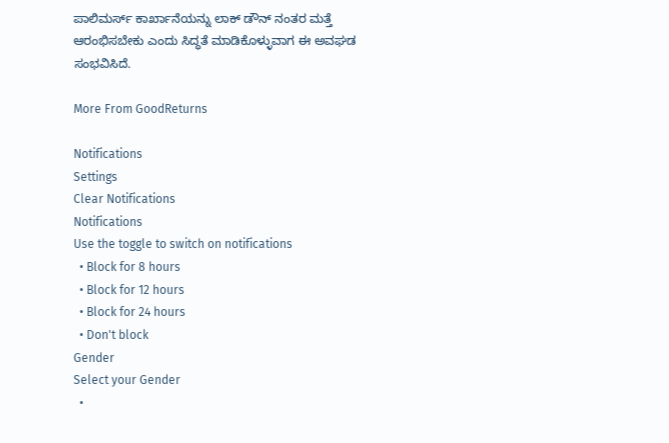ಪಾಲಿಮರ್ಸ್ ಕಾರ್ಖಾನೆಯನ್ನು ಲಾಕ್ ಡೌನ್ ನಂತರ ಮತ್ತೆ ಆರಂಭಿಸಬೇಕು ಎಂದು ಸಿದ್ಧತೆ ಮಾಡಿಕೊಳ್ಳುವಾಗ ಈ ಅವಘಡ ಸಂಭವಿಸಿದೆ.

More From GoodReturns

Notifications
Settings
Clear Notifications
Notifications
Use the toggle to switch on notifications
  • Block for 8 hours
  • Block for 12 hours
  • Block for 24 hours
  • Don't block
Gender
Select your Gender
  •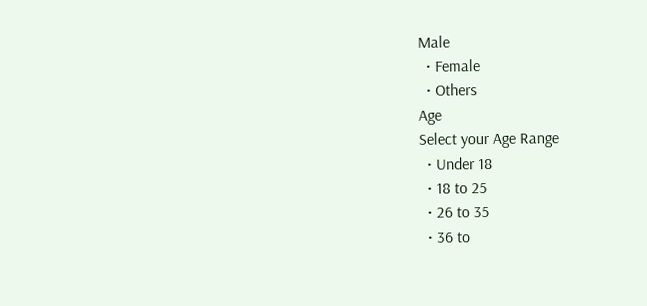Male
  • Female
  • Others
Age
Select your Age Range
  • Under 18
  • 18 to 25
  • 26 to 35
  • 36 to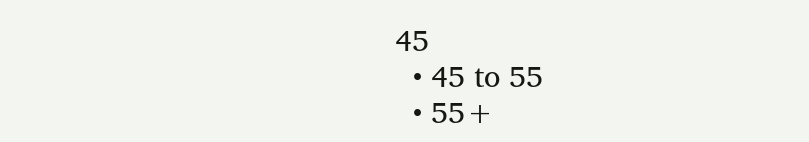45
  • 45 to 55
  • 55+